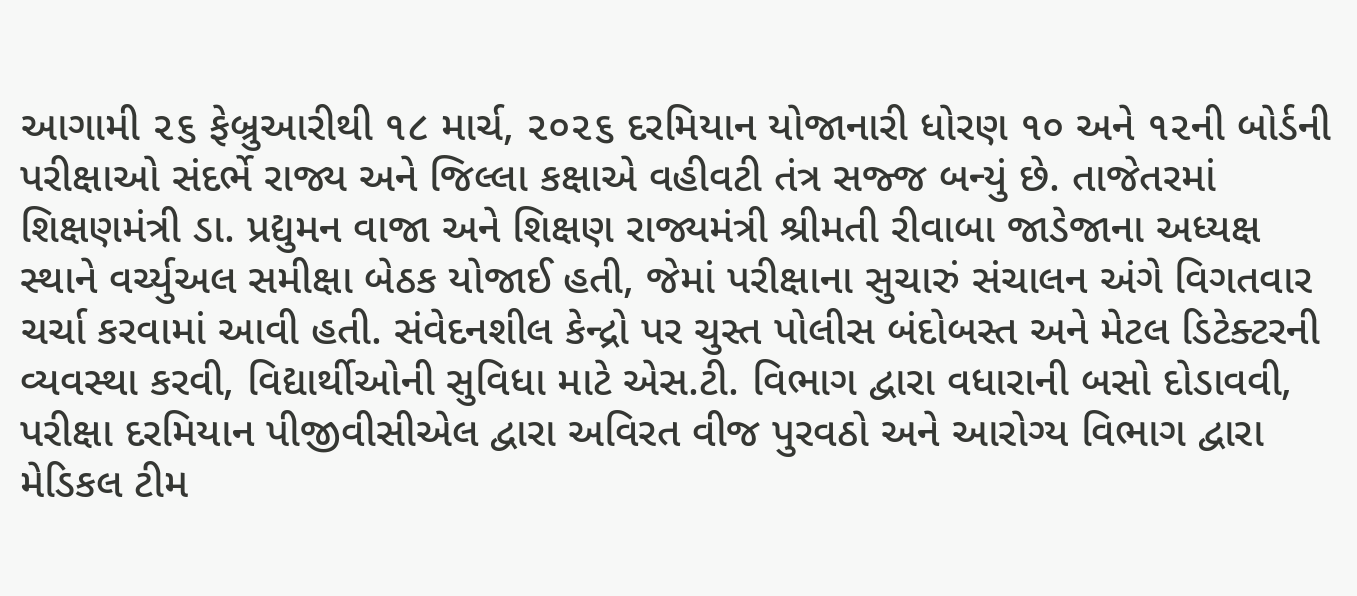આગામી ૨૬ ફેબ્રુઆરીથી ૧૮ માર્ચ, ૨૦૨૬ દરમિયાન યોજાનારી ધોરણ ૧૦ અને ૧૨ની બોર્ડની પરીક્ષાઓ સંદર્ભે રાજ્ય અને જિલ્લા કક્ષાએ વહીવટી તંત્ર સજ્જ બન્યું છે. તાજેતરમાં શિક્ષણમંત્રી ડા. પ્રદ્યુમન વાજા અને શિક્ષણ રાજ્યમંત્રી શ્રીમતી રીવાબા જાડેજાના અધ્યક્ષ સ્થાને વર્ચ્યુઅલ સમીક્ષા બેઠક યોજાઈ હતી, જેમાં પરીક્ષાના સુચારું સંચાલન અંગે વિગતવાર ચર્ચા કરવામાં આવી હતી. સંવેદનશીલ કેન્દ્રો પર ચુસ્ત પોલીસ બંદોબસ્ત અને મેટલ ડિટેક્ટરની વ્યવસ્થા કરવી, વિદ્યાર્થીઓની સુવિધા માટે એસ.ટી. વિભાગ દ્વારા વધારાની બસો દોડાવવી, પરીક્ષા દરમિયાન પીજીવીસીએલ દ્વારા અવિરત વીજ પુરવઠો અને આરોગ્ય વિભાગ દ્વારા મેડિકલ ટીમ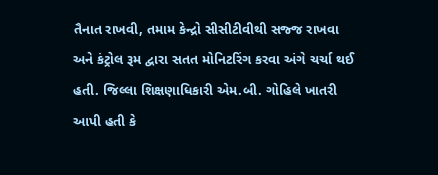તૈનાત રાખવી, તમામ કેન્દ્રો સીસીટીવીથી સજ્જ રાખવા અને કંટ્રોલ રૂમ દ્વારા સતત મોનિટરિંગ કરવા અંગે ચર્ચા થઈ હતી. જિલ્લા શિક્ષણાધિકારી એમ.બી. ગોહિલે ખાતરી આપી હતી કે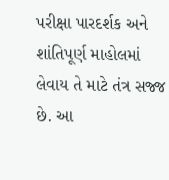પરીક્ષા પારદર્શક અને શાંતિપૂર્ણ માહોલમાં લેવાય તે માટે તંત્ર સજ્જ છે. આ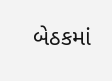બેઠકમાં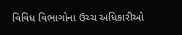વિવિધ વિભાગોના ઉચ્ચ અધિકારીઓ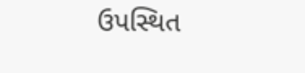ઉપસ્થિત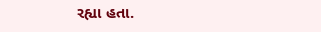રહ્યા હતા.